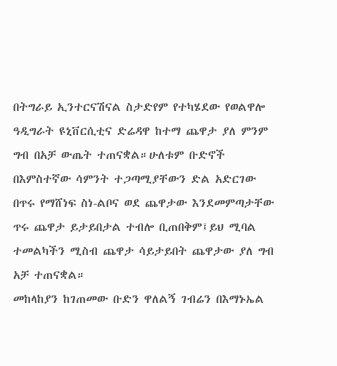በትግራይ ኢንተርናሽናል ስታድየም የተካሄደው የወልዋሎ ዓዲግራት ዩኒቨርሲቲና ድሬዳዋ ከተማ ጨዋታ ያለ ምንም ግብ በአቻ ውጤት ተጠናቋል።ሁለቱም ቡድኖች በእምስተኛው ሳምንት ተጋጣሚያቸውን ድል አድርገው በጥሩ የማሸነፍ ስነ-ልቦና ወደ ጨዋታው እንደመምጣታቸው ጥሩ ጨዋታ ይታይበታል ተብሎ ቢጠበቅም፤ይህ ሚባል ተመልካችን ሚስብ ጨዋታ ሳይታይበት ጨዋታው ያለ ግብ አቻ ተጠናቋል።
መከላከያን ከገጠመው ቡድን ዋለልኝ ገብሬን በእማኑኤል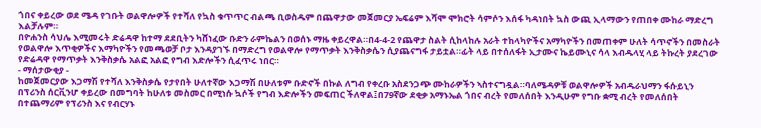ጎበና ቀይረው ወደ ሜዳ የገቡት ወልዋሎዎች የተሻለ የኳስ ቁጥጥር ብልጫ ቢወስዱም በጨዋታው መጀመርያ ኤፍሬም እሻሞ ሞክሮት ሳምሶን እሰፋ ካዳነበት ኳስ ውጪ ኢላማውን የጠበቀ ሙከራ ማድረግ እልቻሉም።
በዮሐንስ ሳህሌ እሚመሩት ድሬዳዋ ከተማ ደደቢትን ካሸነፈው ቡድን ራምኬልን በወሰኑ ማዜ ቀይረዋል።በ4-4-2 የጨዋታ ስልት ሲከላከሉ አራት ተከላካዮችና አማካዮችን በመጠቀም ሁለት ሳጥኖችን በመስራት የወልዋሎ እጥቂዎችና እማካዮችን የመጫወቻ ቦታ እንዳያገኙ በማድረግ የወልዋሎ የማጥቃት እንቅስቃሴን ሲያጨናግፋ ታይቷል።ፊት ላይ በተሰለፋት ኢታሙና ኬይሙኒና ሳላ እብዱላሂ ላይ ትኩረት ያደረገው የድሬዳዋ የማጥቃት እንቅስቃሴ አልፎ አልፎ የግብ እድሎችን ሲፈጥሩ ነበር።
- ማሰታውቂያ -
ከመጀመርያው እጋማሽ የተሻለ እንቅስቃሴ የታየበት ሁለተኛው እጋማሽ በሁለቱም ቡድኖች በኩል ለግብ የቀረቡ አስደንጋጭ ሙከራዎችን ኣስተናግዷል።ባለሜዳዎቹ ወልዋሎዎች አብዱራህማን ፋሱይኒን በፕሪንስ ሰርቪንሆ ቀይረው በመግባት ከሁለቱ መስመር በሚነሱ ኳሶች የግብ እድሎችን መፍጠር ችለዋል፤በ79ኛው ደቂቃ አማኑኤል ጎበና ብረት የመለሰበት እንዲሁም የግቡ ቋሚ ብረት የመለሰበት በተጨማሪም የፕሪንስ እና የብርሃኑ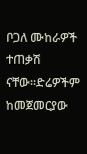ቦጋለ ሙከራዎች ተጠቃሽ ናቸው።ድሬዎችም ከመጀመርያው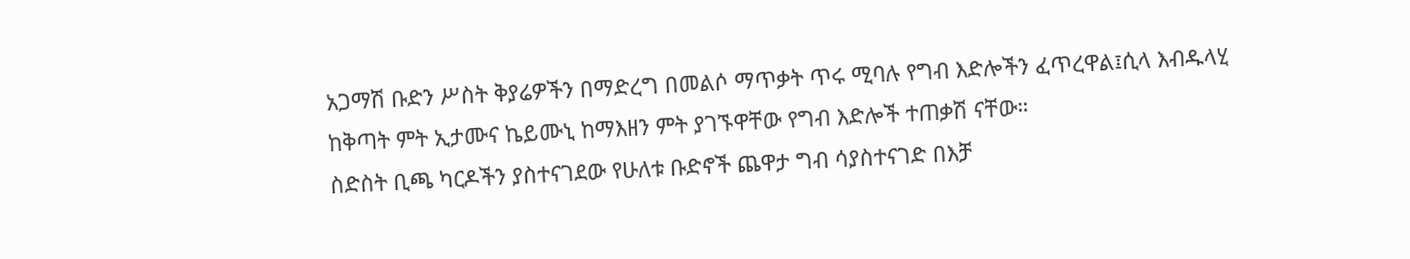አጋማሽ ቡድን ሥስት ቅያሬዎችን በማድረግ በመልሶ ማጥቃት ጥሩ ሚባሉ የግብ እድሎችን ፈጥረዋል፤ሲላ እብዱላሂ ከቅጣት ምት ኢታሙና ኬይሙኒ ከማእዘን ምት ያገኙዋቸው የግብ እድሎች ተጠቃሽ ናቸው።
ስድስት ቢጫ ካርዶችን ያስተናገደው የሁለቱ ቡድኖች ጨዋታ ግብ ሳያስተናገድ በእቻ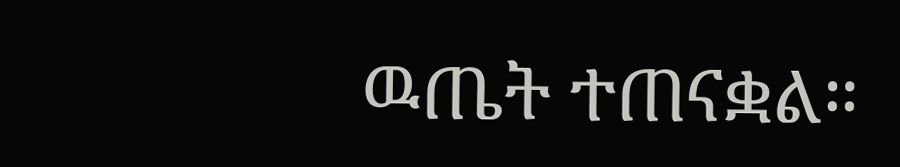ዉጤት ተጠናቋል።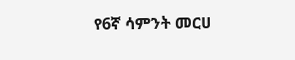የ6ኛ ሳምንት መርሀ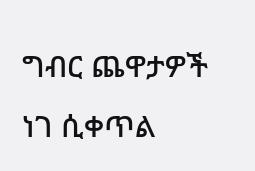ግብር ጨዋታዎች ነገ ሲቀጥል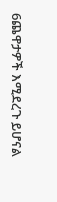6ጨዋታዎች እሚደረጉ ይሆናል